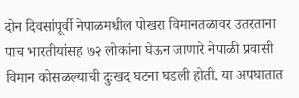दोन दिवसांपूर्वी नेपाळमधील पोखरा विमानतळावर उतरताना पाच भारतीयांसह ७२ लोकांना घेऊन जाणारे नेपाळी प्रवासी विमान कोसळल्याची दुःखद घटना घडली होती. या अपघातात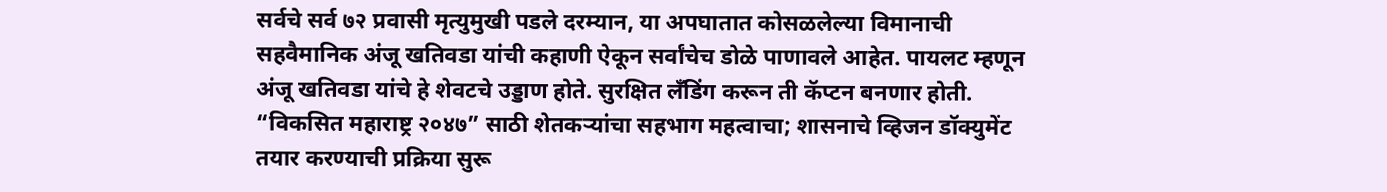सर्वचे सर्व ७२ प्रवासी मृत्युमुखी पडले दरम्यान, या अपघातात कोसळलेल्या विमानाची सहवैमानिक अंजू खतिवडा यांची कहाणी ऐकून सर्वांचेच डोळे पाणावले आहेत. पायलट म्हणून अंजू खतिवडा यांचे हे शेवटचे उड्डाण होते. सुरक्षित लँडिंग करून ती कॅप्टन बनणार होती.
“विकसित महाराष्ट्र २०४७” साठी शेतकऱ्यांचा सहभाग महत्वाचा; शासनाचे व्हिजन डॉक्युमेंट तयार करण्याची प्रक्रिया सुरू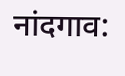नांदगाव: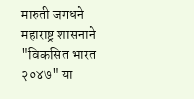मारुती जगधने महाराष्ट्र शासनाने "विकसित भारत २०४७" या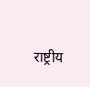राष्ट्रीय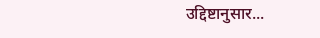उद्दिष्टानुसार...